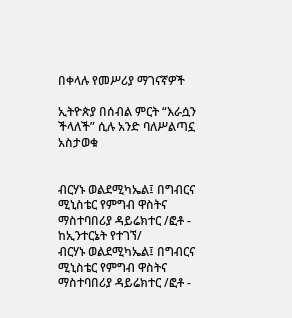በቀላሉ የመሥሪያ ማገናኛዎች

ኢትዮጵያ በሰብል ምርት “እራሷን ችላለች” ሲሉ አንድ ባለሥልጣኗ አስታወቁ


ብርሃኑ ወልደሚካኤል፤ በግብርና ሚኒስቴር የምግብ ዋስትና ማስተባበሪያ ዳይሬክተር /ፎቶ - ከኢንተርኔት የተገኘ/
ብርሃኑ ወልደሚካኤል፤ በግብርና ሚኒስቴር የምግብ ዋስትና ማስተባበሪያ ዳይሬክተር /ፎቶ -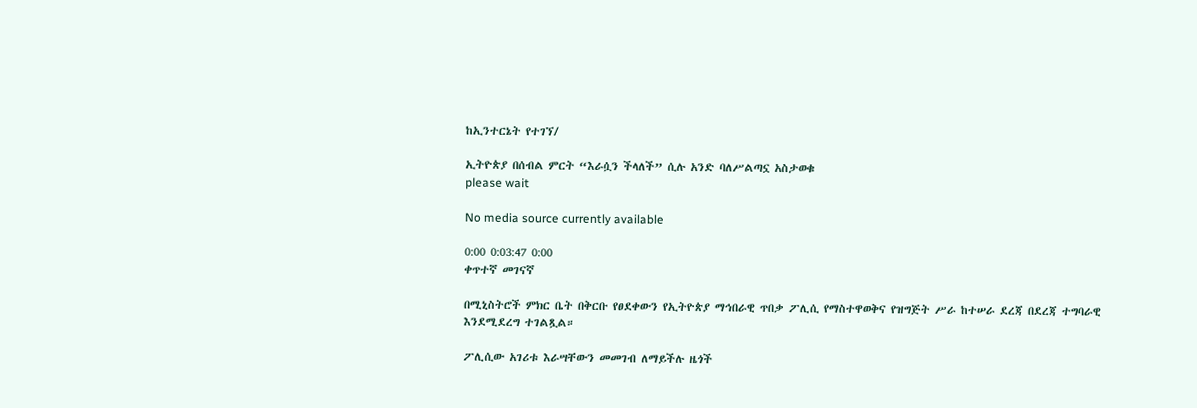ከኢንተርኔት የተገኘ/

ኢትዮጵያ በሰብል ምርት “እራሷን ችላለች” ሲሉ አንድ ባለሥልጣኗ አስታወቁ
please wait

No media source currently available

0:00 0:03:47 0:00
ቀጥተኛ መገናኛ

በሚኒስትሮች ምክር ቤት በቅርቡ የፀደቀውን የኢትዮጵያ ማኅበራዊ ጥበቃ ፖሊሲ የማስተዋወቅና የዝግጅት ሥራ ከተሠራ ደረጃ በደረጃ ተግባራዊ እንደሚደረግ ተገልጿል።

ፖሊሲው አገሪቱ እራሣቸውን መመገብ ለማይችሉ ዜጎች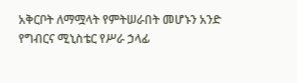አቅርቦት ለማሟላት የምትሠራበት መሆኑን አንድ የግብርና ሚኒስቴር የሥራ ኃላፊ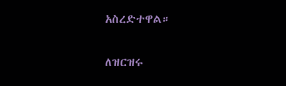አስረድተዋል።

ለዝርዝሩ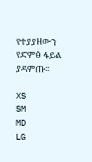የተያያዘውን የድምፅ ፋይል ያዳምጡ፡፡

XS
SM
MD
LG